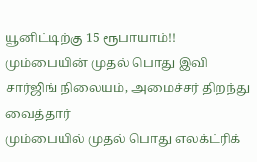யூனிட்டிற்கு 15 ரூபாயாம்!! மும்பையின் முதல் பொது இவி சார்ஜிங் நிலையம், அமைச்சர் திறந்து வைத்தார்
மும்பையில் முதல் பொது எலக்ட்ரிக்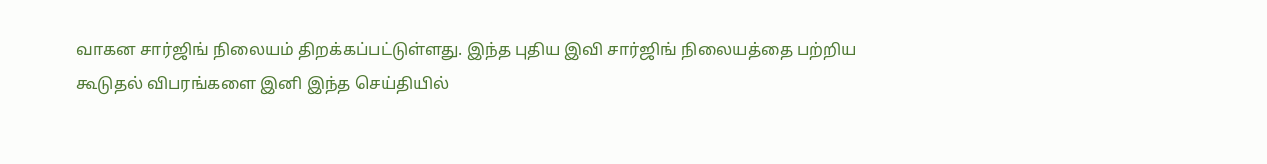வாகன சார்ஜிங் நிலையம் திறக்கப்பட்டுள்ளது. இந்த புதிய இவி சார்ஜிங் நிலையத்தை பற்றிய கூடுதல் விபரங்களை இனி இந்த செய்தியில்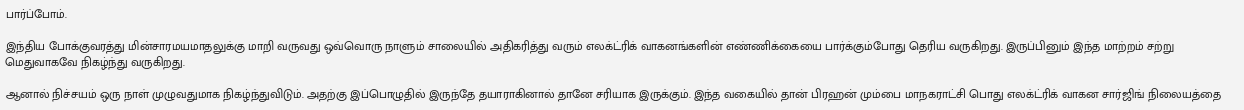பார்ப்போம்.

இந்திய போக்குவரத்து மின்சாரமயமாதலுக்கு மாறி வருவது ஒவ்வொரு நாளும் சாலையில் அதிகரித்து வரும் எலக்ட்ரிக் வாகனங்களின் எண்ணிக்கையை பார்க்கும்போது தெரிய வருகிறது. இருப்பினும் இந்த மாற்றம் சற்று மெதுவாகவே நிகழ்ந்து வருகிறது.

ஆனால் நிச்சயம் ஒரு நாள் முழுவதுமாக நிகழ்ந்துவிடும். அதற்கு இப்பொழுதில் இருந்தே தயாராகினால் தானே சரியாக இருக்கும். இந்த வகையில் தான் பிரஹன் மும்பை மாநகராட்சி பொது எலக்ட்ரிக் வாகன சார்ஜிங் நிலையத்தை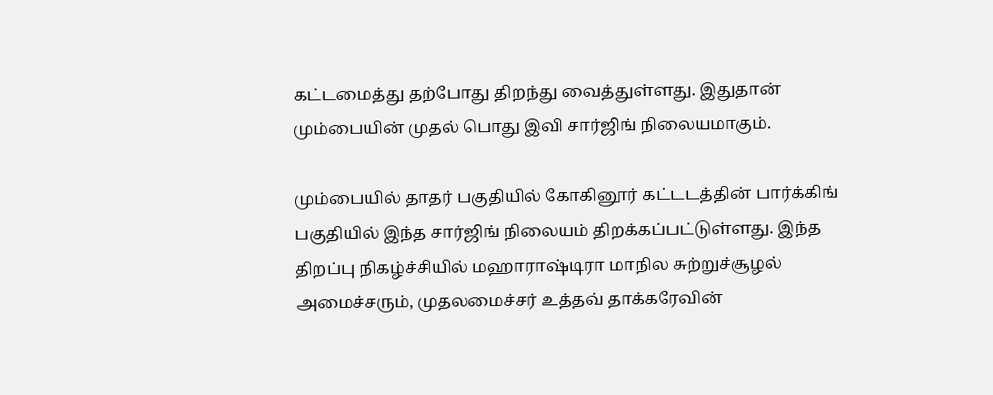கட்டமைத்து தற்போது திறந்து வைத்துள்ளது. இதுதான் மும்பையின் முதல் பொது இவி சார்ஜிங் நிலையமாகும்.

மும்பையில் தாதர் பகுதியில் கோகினூர் கட்டடத்தின் பார்க்கிங் பகுதியில் இந்த சார்ஜிங் நிலையம் திறக்கப்பட்டுள்ளது. இந்த திறப்பு நிகழ்ச்சியில் மஹாராஷ்டிரா மாநில சுற்றுச்சூழல் அமைச்சரும், முதலமைச்சர் உத்தவ் தாக்கரேவின்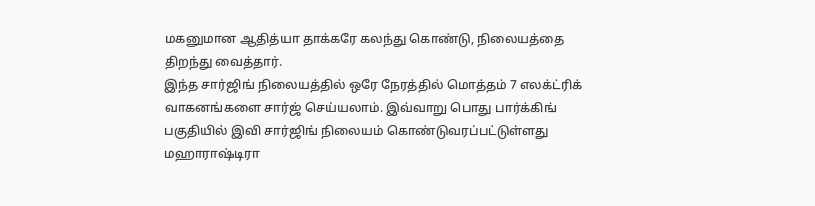மகனுமான ஆதித்யா தாக்கரே கலந்து கொண்டு, நிலையத்தை திறந்து வைத்தார்.
இந்த சார்ஜிங் நிலையத்தில் ஒரே நேரத்தில் மொத்தம் 7 எலக்ட்ரிக் வாகனங்களை சார்ஜ் செய்யலாம். இவ்வாறு பொது பார்க்கிங் பகுதியில் இவி சார்ஜிங் நிலையம் கொண்டுவரப்பட்டுள்ளது மஹாராஷ்டிரா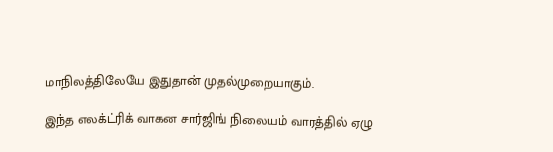மாநிலத்திலேயே இதுதான் முதல்முறையாகும்.

இந்த எலக்ட்ரிக் வாகன சார்ஜிங் நிலையம் வாரத்தில் ஏழு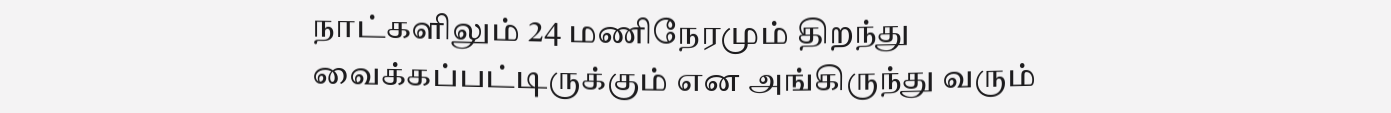நாட்களிலும் 24 மணிநேரமும் திறந்து வைக்கப்பட்டிருக்கும் என அங்கிருந்து வரும்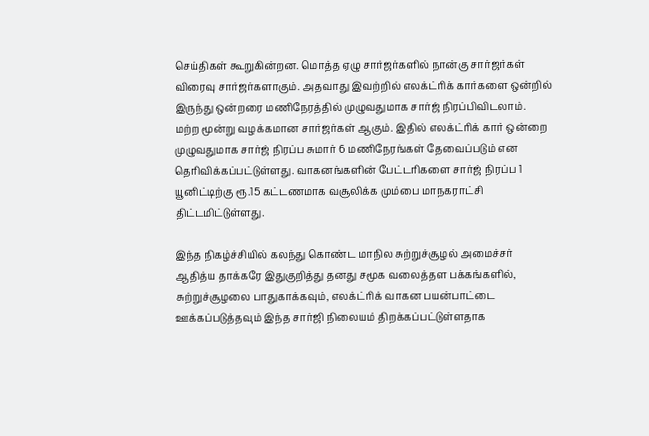செய்திகள் கூறுகின்றன. மொத்த ஏழு சார்ஜர்களில் நான்கு சார்ஜர்கள் விரைவு சார்ஜர்களாகும். அதவாது இவற்றில் எலக்ட்ரிக் கார்களை ஒன்றில் இருந்து ஒன்றரை மணிநேரத்தில் முழுவதுமாக சார்ஜ் நிரப்பிவிடலாம்.
மற்ற மூன்று வழக்கமான சார்ஜர்கள் ஆகும். இதில் எலக்ட்ரிக் கார் ஒன்றை முழுவதுமாக சார்ஜ் நிரப்ப சுமார் 6 மணிநேரங்கள் தேவைப்படும் என தெரிவிக்கப்பட்டுள்ளது. வாகனங்களின் பேட்டரிகளை சார்ஜ் நிரப்ப 1 யூனிட்டிற்கு ரூ.15 கட்டணமாக வசூலிக்க மும்பை மாநகராட்சி திட்டமிட்டுள்ளது.

இந்த நிகழ்ச்சியில் கலந்து கொண்ட மாநில சுற்றுச்சூழல் அமைச்சர் ஆதித்ய தாக்கரே இதுகுறித்து தனது சமூக வலைத்தள பக்கங்களில், சுற்றுச்சூழலை பாதுகாக்கவும், எலக்ட்ரிக் வாகன பயன்பாட்டை ஊக்கப்படுத்தவும் இந்த சார்ஜி நிலையம் திறக்கப்பட்டுள்ளதாக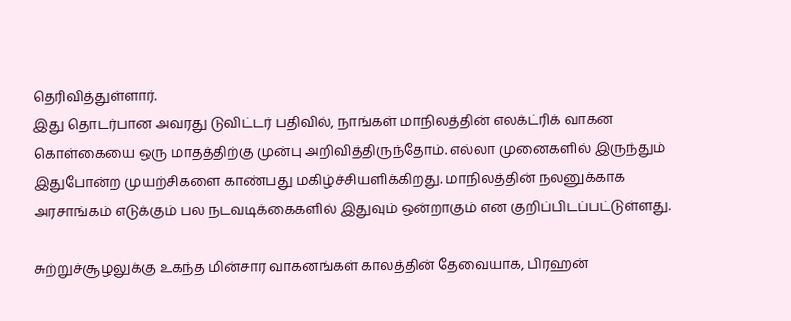தெரிவித்துள்ளார்.
இது தொடர்பான அவரது டுவிட்டர் பதிவில், நாங்கள் மாநிலத்தின் எலக்ட்ரிக் வாகன கொள்கையை ஒரு மாதத்திற்கு முன்பு அறிவித்திருந்தோம். எல்லா முனைகளில் இருந்தும் இதுபோன்ற முயற்சிகளை காண்பது மகிழ்ச்சியளிக்கிறது. மாநிலத்தின் நலனுக்காக அரசாங்கம் எடுக்கும் பல நடவடிக்கைகளில் இதுவும் ஒன்றாகும் என குறிப்பிடப்பட்டுள்ளது.

சுற்றுச்சூழலுக்கு உகந்த மின்சார வாகனங்கள் காலத்தின் தேவையாக, பிரஹன்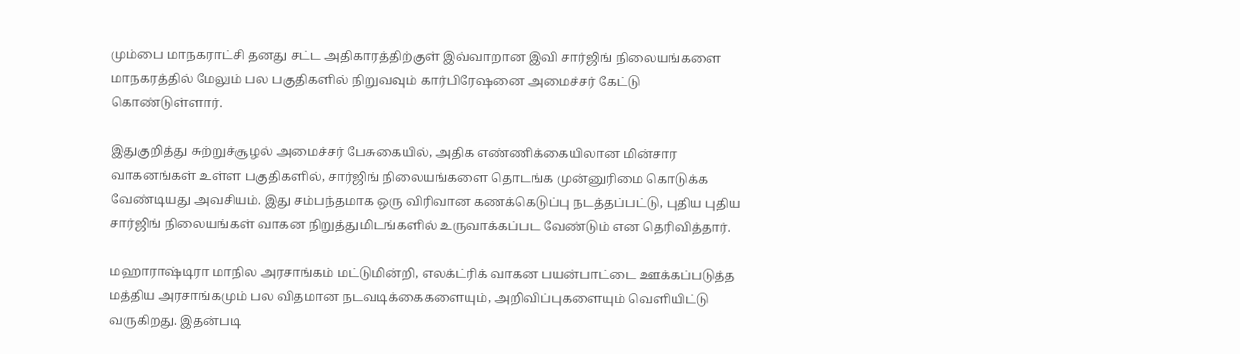மும்பை மாநகராட்சி தனது சட்ட அதிகாரத்திற்குள் இவ்வாறான இவி சார்ஜிங் நிலையங்களை மாநகரத்தில் மேலும் பல பகுதிகளில் நிறுவவும் கார்பிரேஷனை அமைச்சர் கேட்டு கொண்டுள்ளார்.

இதுகுறித்து சுற்றுச்சூழல் அமைச்சர் பேசுகையில், அதிக எண்ணிக்கையிலான மின்சார வாகனங்கள் உள்ள பகுதிகளில், சார்ஜிங் நிலையங்களை தொடங்க முன்னுரிமை கொடுக்க வேண்டியது அவசியம். இது சம்பந்தமாக ஒரு விரிவான கணக்கெடுப்பு நடத்தப்பட்டு, புதிய புதிய சார்ஜிங் நிலையங்கள் வாகன நிறுத்துமிடங்களில் உருவாக்கப்பட வேண்டும் என தெரிவித்தார்.

மஹாராஷ்டிரா மாநில அரசாங்கம் மட்டுமின்றி, எலக்ட்ரிக் வாகன பயன்பாட்டை ஊக்கப்படுத்த மத்திய அரசாங்கமும் பல விதமான நடவடிக்கைகளையும், அறிவிப்புகளையும் வெளியிட்டு வருகிறது. இதன்படி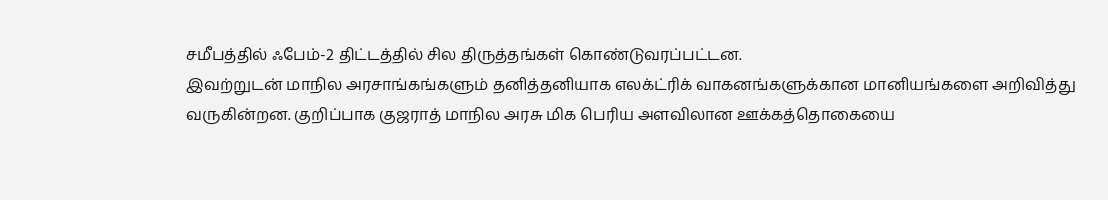சமீபத்தில் ஃபேம்-2 திட்டத்தில் சில திருத்தங்கள் கொண்டுவரப்பட்டன.
இவற்றுடன் மாநில அரசாங்கங்களும் தனித்தனியாக எலக்ட்ரிக் வாகனங்களுக்கான மானியங்களை அறிவித்து வருகின்றன. குறிப்பாக குஜராத் மாநில அரசு மிக பெரிய அளவிலான ஊக்கத்தொகையை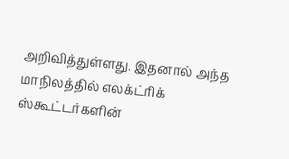அறிவித்துள்ளது. இதனால் அந்த மாநிலத்தில் எலக்ட்ரிக் ஸ்கூட்டர்களின்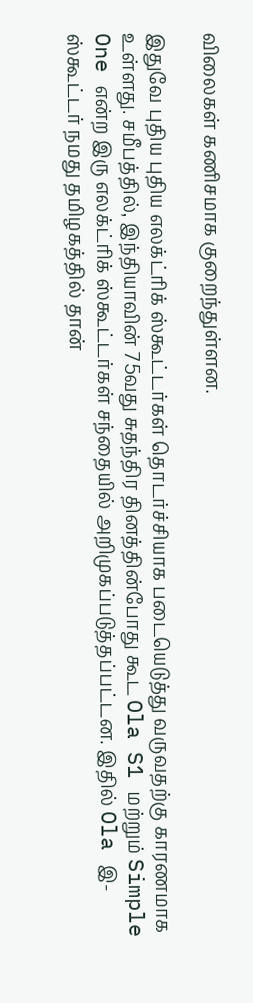விலைகள் கணிசமாக குறைந்துள்ளன.

இதுவே புதிய புதிய எலக்ட்ரிக் ஸ்கூட்டர்கள் தொடர்ச்சியாக படையெடுத்து வருவதற்கு காரணமாக உள்ளது. சமீபத்தில், இந்தியாவின் 75வது சுதந்திர தினத்தின்போது கூட Ola S1 மற்றும் Simple One என்ற இரு எலக்ட்ரிக் ஸ்கூட்டர்கள் சந்தையில் அறிமுகப்படுத்தப்பட்டன. இதில் Ola இ-ஸ்கூட்டர் நமது தமிழகத்தில் தான்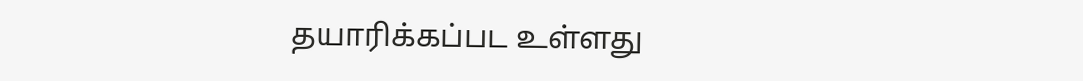தயாரிக்கப்பட உள்ளது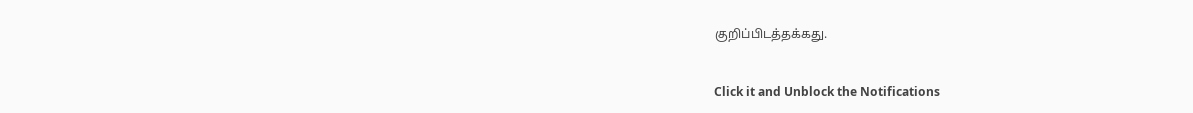குறிப்பிடத்தக்கது.


Click it and Unblock the Notifications